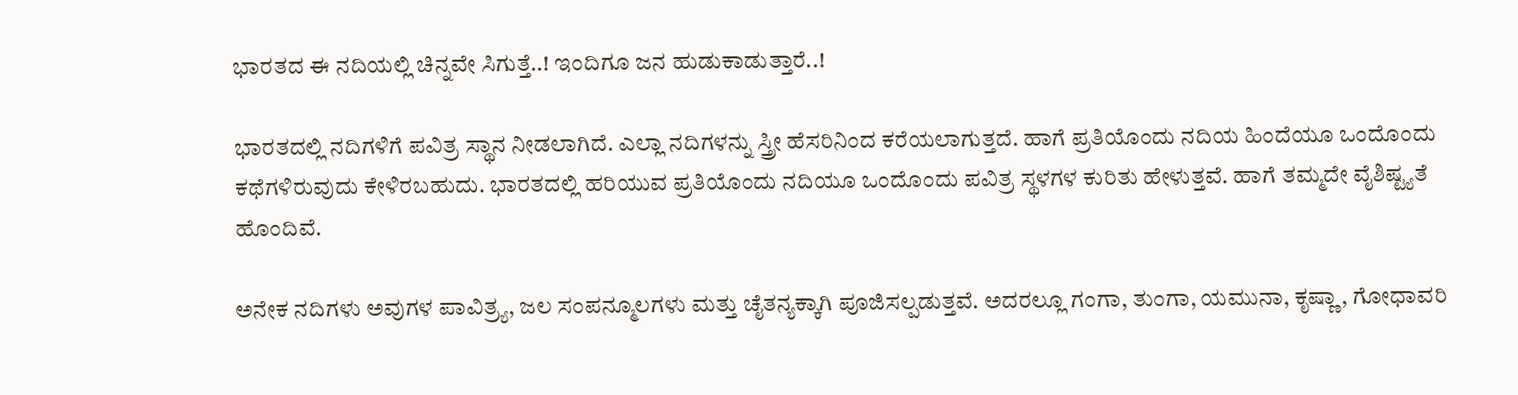ಭಾರತದ ಈ ನದಿಯಲ್ಲಿ ಚಿನ್ನವೇ ಸಿಗುತ್ತೆ..! ಇಂದಿಗೂ ಜನ ಹುಡುಕಾಡುತ್ತಾರೆ..!

ಭಾರತದಲ್ಲಿ ನದಿಗಳಿಗೆ ಪವಿತ್ರ ಸ್ಥಾನ ನೀಡಲಾಗಿದೆ. ಎಲ್ಲಾ ನದಿಗಳನ್ನು ಸ್ತ್ರೀ ಹೆಸರಿನಿಂದ ಕರೆಯಲಾಗುತ್ತದೆ. ಹಾಗೆ ಪ್ರತಿಯೊಂದು ನದಿಯ ಹಿಂದೆಯೂ ಒಂದೊಂದು ಕಥೆಗಳಿರುವುದು ಕೇಳಿರಬಹುದು. ಭಾರತದಲ್ಲಿ ಹರಿಯುವ ಪ್ರತಿಯೊಂದು ನದಿಯೂ ಒಂದೊಂದು ಪವಿತ್ರ ಸ್ಥಳಗಳ ಕುರಿತು ಹೇಳುತ್ತವೆ. ಹಾಗೆ ತಮ್ಮದೇ ವೈಶಿಷ್ಟ್ಯತೆ ಹೊಂದಿವೆ.

ಅನೇಕ ನದಿಗಳು ಅವುಗಳ ಪಾವಿತ್ರ್ಯ, ಜಲ ಸಂಪನ್ಮೂಲಗಳು ಮತ್ತು ಚೈತನ್ಯಕ್ಕಾಗಿ ಪೂಜಿಸಲ್ಪಡುತ್ತವೆ. ಅದರಲ್ಲೂ ಗಂಗಾ, ತುಂಗಾ, ಯಮುನಾ, ಕೃಷ್ಣಾ, ಗೋಧಾವರಿ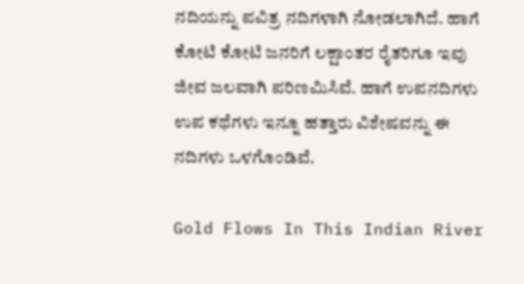ನದಿಯನ್ನು ಪವಿತ್ರ ನದಿಗಳಾಗಿ ನೋಡಲಾಗಿದೆ. ಹಾಗೆ ಕೋಟಿ ಕೋಟಿ ಜನರಿಗೆ ಲಕ್ಷಾಂತರ ರೈತರಿಗೂ ಇವು ಜೀವ ಜಲವಾಗಿ ಪರಿಣಮಿಸಿವೆ. ಹಾಗೆ ಉಪನದಿಗಳು ಉಪ ಕಥೆಗಳು ಇನ್ನೂ ಹತ್ತಾರು ವಿಶೇಷವನ್ನು ಈ ನದಿಗಳು ಒಳಗೊಂಡಿವೆ.

Gold Flows In This Indian River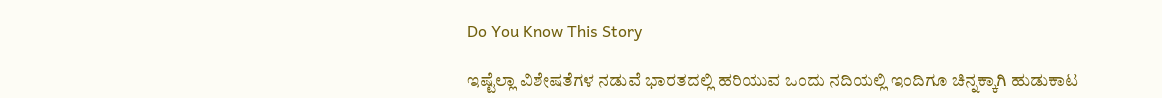Do You Know This Story

ಇಷ್ಟೆಲ್ಲಾ ವಿಶೇಷತೆಗಳ ನಡುವೆ ಭಾರತದಲ್ಲಿ ಹರಿಯುವ ಒಂದು ನದಿಯಲ್ಲಿ ಇಂದಿಗೂ ಚಿನ್ನಕ್ಕಾಗಿ ಹುಡುಕಾಟ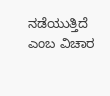ನಡೆಯುತ್ತಿದೆ ಎಂಬ ವಿಚಾರ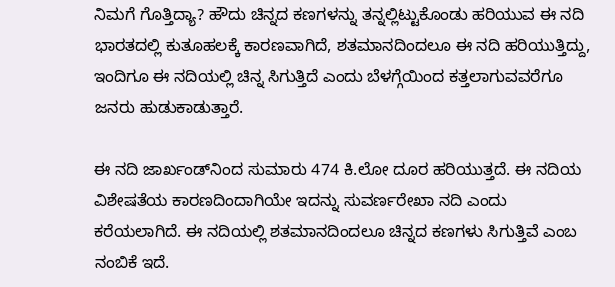ನಿಮಗೆ ಗೊತ್ತಿದ್ಯಾ? ಹೌದು ಚಿನ್ನದ ಕಣಗಳನ್ನು ತನ್ನಲ್ಲಿಟ್ಟುಕೊಂಡು ಹರಿಯುವ ಈ ನದಿ ಭಾರತದಲ್ಲಿ ಕುತೂಹಲಕ್ಕೆ ಕಾರಣವಾಗಿದೆ, ಶತಮಾನದಿಂದಲೂ ಈ ನದಿ ಹರಿಯುತ್ತಿದ್ದು, ಇಂದಿಗೂ ಈ ನದಿಯಲ್ಲಿ ಚಿನ್ನ ಸಿಗುತ್ತಿದೆ ಎಂದು ಬೆಳಗ್ಗೆಯಿಂದ ಕತ್ತಲಾಗುವವರೆಗೂ ಜನರು ಹುಡುಕಾಡುತ್ತಾರೆ.

ಈ ನದಿ ಜಾರ್ಖಂಡ್‌ನಿಂದ ಸುಮಾರು 474 ಕಿ.ಲೋ ದೂರ ಹರಿಯುತ್ತದೆ. ಈ ನದಿಯ ವಿಶೇಷತೆಯ ಕಾರಣದಿಂದಾಗಿಯೇ ಇದನ್ನು ಸುವರ್ಣರೇಖಾ ನದಿ ಎಂದು ಕರೆಯಲಾಗಿದೆ. ಈ ನದಿಯಲ್ಲಿ ಶತಮಾನದಿಂದಲೂ ಚಿನ್ನದ ಕಣಗಳು ಸಿಗುತ್ತಿವೆ ಎಂಬ ನಂಬಿಕೆ ಇದೆ.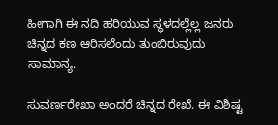ಹೀಗಾಗಿ ಈ ನದಿ ಹರಿಯುವ ಸ್ಥಳದಲ್ಲೆಲ್ಲ ಜನರು ಚಿನ್ನದ ಕಣ ಆರಿಸಲೆಂದು ತುಂಬಿರುವುದು ಸಾಮಾನ್ಯ.

ಸುವರ್ಣರೇಖಾ ಅಂದರೆ ಚಿನ್ನದ ರೇಖೆ. ಈ ವಿಶಿಷ್ಟ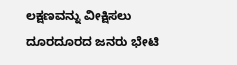ಲಕ್ಷಣವನ್ನು ವೀಕ್ಷಿಸಲು ದೂರದೂರದ ಜನರು ಭೇಟಿ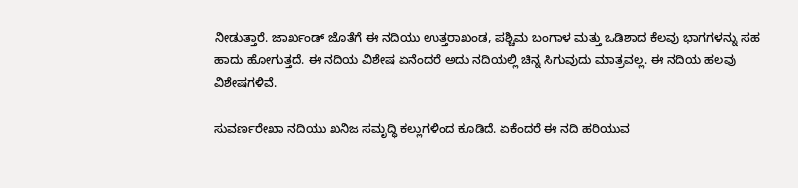ನೀಡುತ್ತಾರೆ. ಜಾರ್ಖಂಡ್ ಜೊತೆಗೆ ಈ ನದಿಯು ಉತ್ತರಾಖಂಡ, ಪಶ್ಚಿಮ ಬಂಗಾಳ ಮತ್ತು ಒಡಿಶಾದ ಕೆಲವು ಭಾಗಗಳನ್ನು ಸಹ ಹಾದು ಹೋಗುತ್ತದೆ. ಈ ನದಿಯ ವಿಶೇಷ ಏನೆಂದರೆ ಅದು ನದಿಯಲ್ಲಿ ಚಿನ್ನ ಸಿಗುವುದು ಮಾತ್ರವಲ್ಲ. ಈ ನದಿಯ ಹಲವು ವಿಶೇಷಗಳಿವೆ.

ಸುವರ್ಣರೇಖಾ ನದಿಯು ಖನಿಜ ಸಮೃದ್ಧಿ ಕಲ್ಲುಗಳಿಂದ ಕೂಡಿದೆ. ಏಕೆಂದರೆ ಈ ನದಿ ಹರಿಯುವ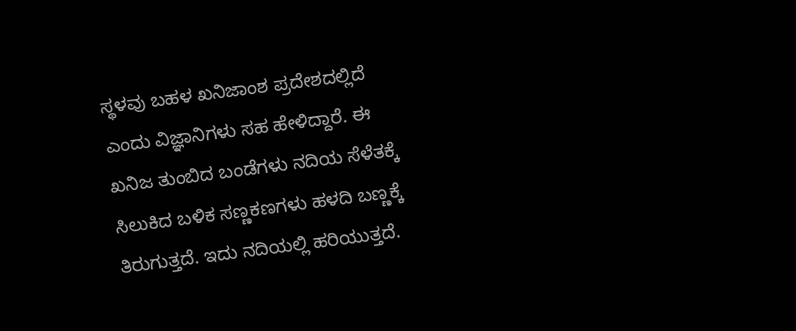ಸ್ಥಳವು ಬಹಳ ಖನಿಜಾಂಶ ಪ್ರದೇಶದಲ್ಲಿದೆ ಎಂದು ವಿಜ್ಞಾನಿಗಳು ಸಹ ಹೇಳಿದ್ದಾರೆ. ಈ ಖನಿಜ ತುಂಬಿದ ಬಂಡೆಗಳು ನದಿಯ ಸೆಳೆತಕ್ಕೆ ಸಿಲುಕಿದ ಬಳಿಕ ಸಣ್ಣಕಣಗಳು ಹಳದಿ ಬಣ್ಣಕ್ಕೆ ತಿರುಗುತ್ತದೆ. ಇದು ನದಿಯಲ್ಲಿ ಹರಿಯುತ್ತದೆ.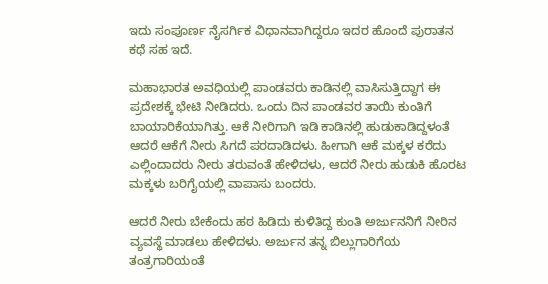ಇದು ಸಂಪೂರ್ಣ ನೈಸರ್ಗಿಕ ವಿಧಾನವಾಗಿದ್ದರೂ ಇದರ ಹೊಂದೆ ಪುರಾತನ ಕಥೆ ಸಹ ಇದೆ.

ಮಹಾಭಾರತ ಅವಧಿಯಲ್ಲಿ ಪಾಂಡವರು ಕಾಡಿನಲ್ಲಿ ವಾಸಿಸುತ್ತಿದ್ದಾಗ ಈ ಪ್ರದೇಶಕ್ಕೆ ಭೇಟಿ ನೀಡಿದರು. ಒಂದು ದಿನ ಪಾಂಡವರ ತಾಯಿ ಕುಂತಿಗೆ ಬಾಯಾರಿಕೆಯಾಗಿತ್ತು. ಆಕೆ ನೀರಿಗಾಗಿ ಇಡಿ ಕಾಡಿನಲ್ಲಿ ಹುಡುಕಾಡಿದ್ದಳಂತೆ ಆದರೆ ಆಕೆಗೆ ನೀರು ಸಿಗದೆ ಪರದಾಡಿದಳು. ಹೀಗಾಗಿ ಆಕೆ ಮಕ್ಕಳ ಕರೆದು ಎಲ್ಲಿಂದಾದರು ನೀರು ತರುವಂತೆ ಹೇಳಿದಳು, ಆದರೆ ನೀರು ಹುಡುಕಿ ಹೊರಟ ಮಕ್ಕಳು ಬರಿಗೈಯಲ್ಲಿ ವಾಪಾಸು ಬಂದರು.

ಆದರೆ ನೀರು ಬೇಕೆಂದು ಹಠ ಹಿಡಿದು ಕುಳಿತಿದ್ದ ಕುಂತಿ ಅರ್ಜುನನಿಗೆ ನೀರಿನ ವ್ಯವಸ್ಥೆ ಮಾಡಲು ಹೇಳಿದಳು. ಅರ್ಜುನ ತನ್ನ ಬಿಲ್ಲುಗಾರಿಗೆಯ ತಂತ್ರಗಾರಿಯಂತೆ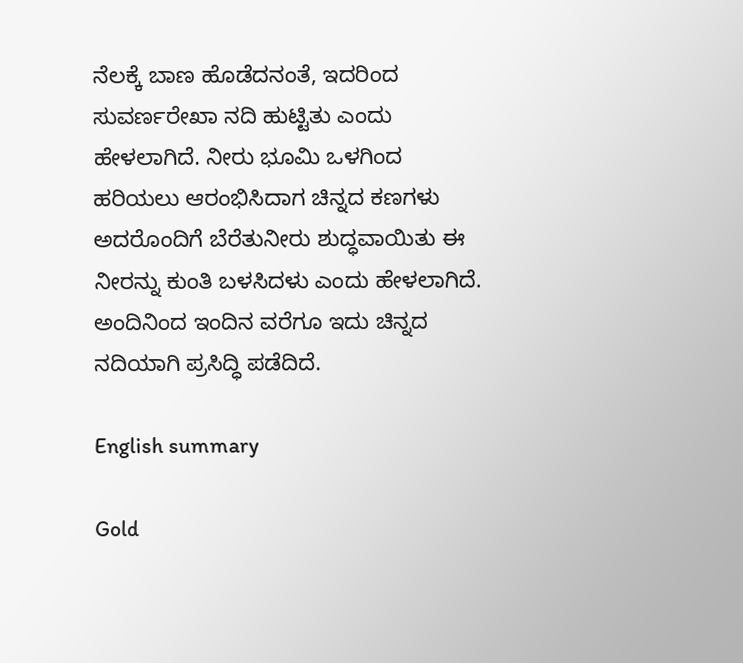ನೆಲಕ್ಕೆ ಬಾಣ ಹೊಡೆದನಂತೆ, ಇದರಿಂದ ಸುವರ್ಣರೇಖಾ ನದಿ ಹುಟ್ಟಿತು ಎಂದು ಹೇಳಲಾಗಿದೆ. ನೀರು ಭೂಮಿ ಒಳಗಿಂದ ಹರಿಯಲು ಆರಂಭಿಸಿದಾಗ ಚಿನ್ನದ ಕಣಗಳು ಅದರೊಂದಿಗೆ ಬೆರೆತುನೀರು ಶುದ್ಧವಾಯಿತು ಈ ನೀರನ್ನು ಕುಂತಿ ಬಳಸಿದಳು ಎಂದು ಹೇಳಲಾಗಿದೆ. ಅಂದಿನಿಂದ ಇಂದಿನ ವರೆಗೂ ಇದು ಚಿನ್ನದ ನದಿಯಾಗಿ ಪ್ರಸಿದ್ಧಿ ಪಡೆದಿದೆ.

English summary

Gold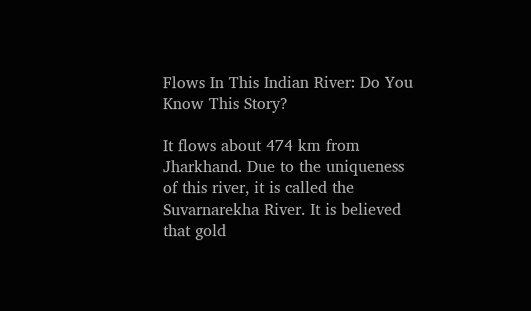Flows In This Indian River: Do You Know This Story?

It flows about 474 km from Jharkhand. Due to the uniqueness of this river, it is called the Suvarnarekha River. It is believed that gold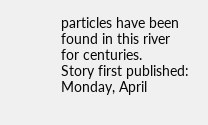particles have been found in this river for centuries.
Story first published: Monday, April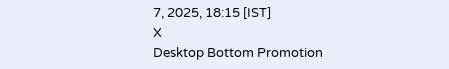7, 2025, 18:15 [IST]
X
Desktop Bottom Promotion